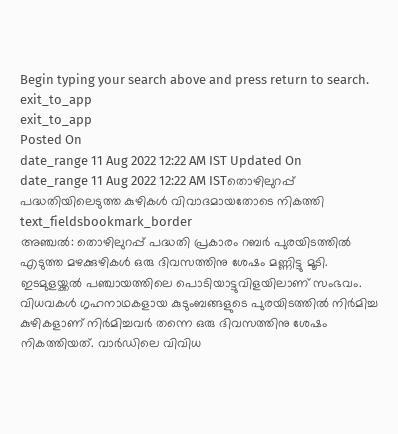Begin typing your search above and press return to search.
exit_to_app
exit_to_app
Posted On
date_range 11 Aug 2022 12:22 AM IST Updated On
date_range 11 Aug 2022 12:22 AM ISTതൊഴിലുറപ്പ് പദ്ധതിയിലെടുത്ത കുഴികൾ വിവാദമായതോടെ നികത്തി
text_fieldsbookmark_border
അഞ്ചൽ: തൊഴിലുറപ്പ് പദ്ധതി പ്രകാരം റബർ പുരയിടത്തിൽ എടുത്ത മഴക്കുഴികൾ ഒരു ദിവസത്തിനു ശേഷം മണ്ണിട്ടു മൂടി. ഇടമുളയ്ക്കൽ പഞ്ചായത്തിലെ പൊടിയാട്ടുവിളയിലാണ് സംഭവം. വിധവകൾ ഗൃഹനാഥകളായ കുടുംബങ്ങളുടെ പുരയിടത്തിൽ നിർമിച്ച കുഴികളാണ് നിർമിച്ചവർ തന്നെ ഒരു ദിവസത്തിനു ശേഷം നികത്തിയത്. വാർഡിലെ വിവിധ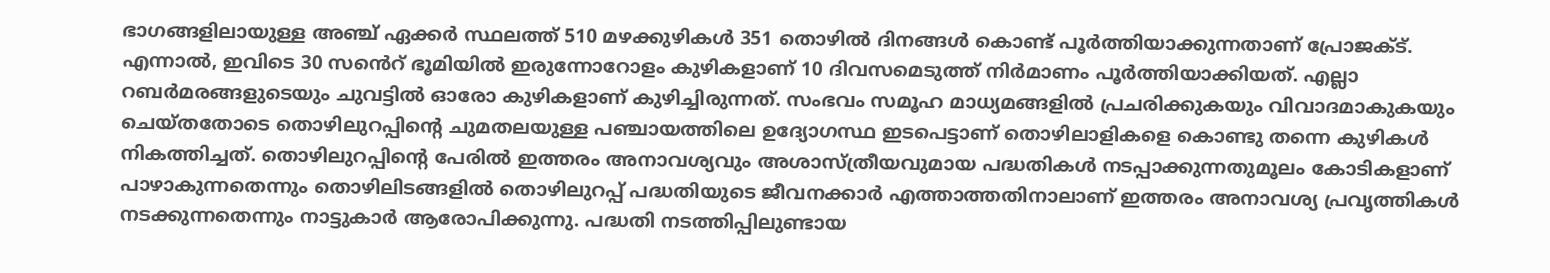ഭാഗങ്ങളിലായുള്ള അഞ്ച് ഏക്കർ സ്ഥലത്ത് 510 മഴക്കുഴികൾ 351 തൊഴിൽ ദിനങ്ങൾ കൊണ്ട് പൂർത്തിയാക്കുന്നതാണ് പ്രോജക്ട്. എന്നാൽ, ഇവിടെ 30 സൻെറ് ഭൂമിയിൽ ഇരുന്നോറോളം കുഴികളാണ് 10 ദിവസമെടുത്ത് നിർമാണം പൂർത്തിയാക്കിയത്. എല്ലാ റബർമരങ്ങളുടെയും ചുവട്ടിൽ ഓരോ കുഴികളാണ് കുഴിച്ചിരുന്നത്. സംഭവം സമൂഹ മാധ്യമങ്ങളിൽ പ്രചരിക്കുകയും വിവാദമാകുകയും ചെയ്തതോടെ തൊഴിലുറപ്പിന്റെ ചുമതലയുള്ള പഞ്ചായത്തിലെ ഉദ്യോഗസ്ഥ ഇടപെട്ടാണ് തൊഴിലാളികളെ കൊണ്ടു തന്നെ കുഴികൾ നികത്തിച്ചത്. തൊഴിലുറപ്പിന്റെ പേരിൽ ഇത്തരം അനാവശ്യവും അശാസ്ത്രീയവുമായ പദ്ധതികൾ നടപ്പാക്കുന്നതുമൂലം കോടികളാണ് പാഴാകുന്നതെന്നും തൊഴിലിടങ്ങളിൽ തൊഴിലുറപ്പ് പദ്ധതിയുടെ ജീവനക്കാർ എത്താത്തതിനാലാണ് ഇത്തരം അനാവശ്യ പ്രവൃത്തികൾ നടക്കുന്നതെന്നും നാട്ടുകാർ ആരോപിക്കുന്നു. പദ്ധതി നടത്തിപ്പിലുണ്ടായ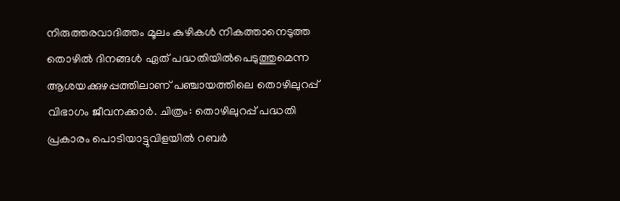നിരുത്തരവാദിത്തം മൂലം കുഴികൾ നികത്താനെടുത്ത തൊഴിൽ ദിനങ്ങൾ ഏത് പദ്ധതിയിൽപെടുത്തുമെന്ന ആശയക്കുഴപ്പത്തിലാണ് പഞ്ചായത്തിലെ തൊഴിലുറപ്പ് വിഭാഗം ജീവനക്കാർ. ചിത്രം: തൊഴിലുറപ്പ് പദ്ധതി പ്രകാരം പൊടിയാട്ടുവിളയിൽ റബർ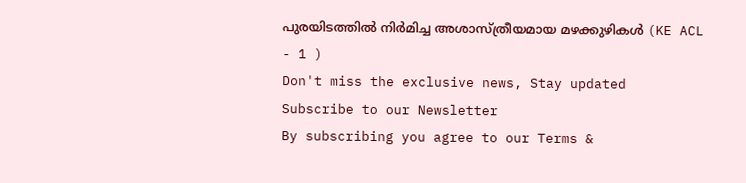പുരയിടത്തിൽ നിർമിച്ച അശാസ്ത്രീയമായ മഴക്കുഴികൾ (KE ACL - 1 )
Don't miss the exclusive news, Stay updated
Subscribe to our Newsletter
By subscribing you agree to our Terms &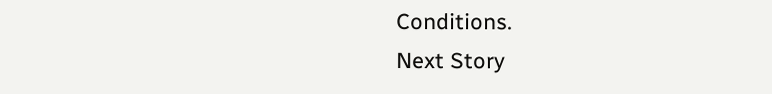Conditions.
Next Story